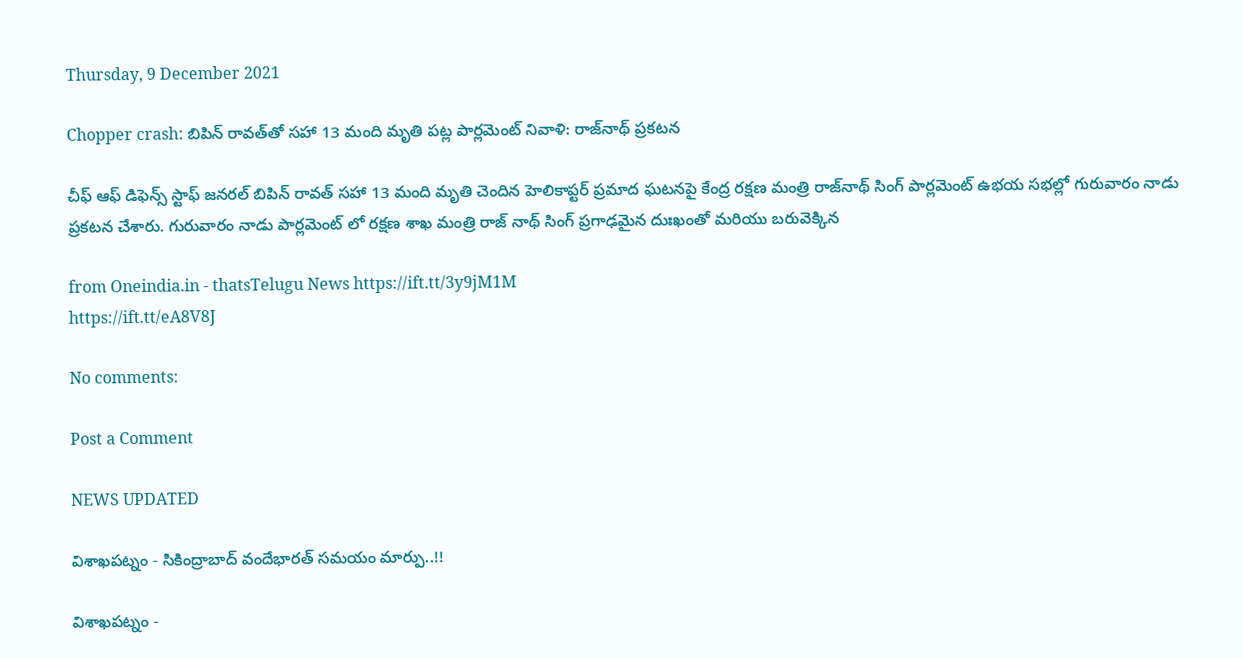Thursday, 9 December 2021

Chopper crash: బిపిన్ రావత్‌తో సహా 13 మంది మృతి పట్ల పార్లమెంట్ నివాళి: రాజ్‌నాథ్ ప్రకటన

చీఫ్ ఆఫ్ డిఫెన్స్ స్టాఫ్ జనరల్ బిపిన్ రావత్ సహా 13 మంది మృతి చెందిన హెలికాప్టర్ ప్రమాద ఘటనపై కేంద్ర రక్షణ మంత్రి రాజ్‌నాథ్ సింగ్ పార్లమెంట్ ఉభయ సభల్లో గురువారం నాడు ప్రకటన చేశారు. గురువారం నాడు పార్లమెంట్ లో రక్షణ శాఖ మంత్రి రాజ్ నాథ్ సింగ్ ప్రగాఢమైన దుఃఖంతో మరియు బరువెక్కిన

from Oneindia.in - thatsTelugu News https://ift.tt/3y9jM1M
https://ift.tt/eA8V8J

No comments:

Post a Comment

NEWS UPDATED

విశాఖపట్నం - సికింద్రాబాద్ వందేభారత్ సమయం మార్పు..!!

విశాఖపట్నం -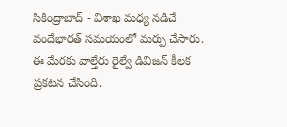సికింద్రాబాద్ - విశాఖ మధ్య నడిచే వందేభారత్ సమయంలో మర్పు చేసారు. ఈ మేరకు వాల్తేరు రైల్వే డివిజన్ కీలక ప్రకటన చేసింది.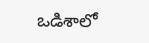ఒడిశాలో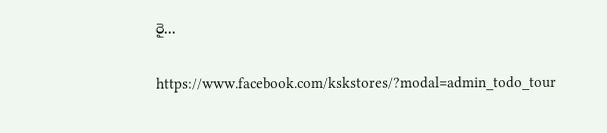రై...

https://www.facebook.com/kskstores/?modal=admin_todo_tour